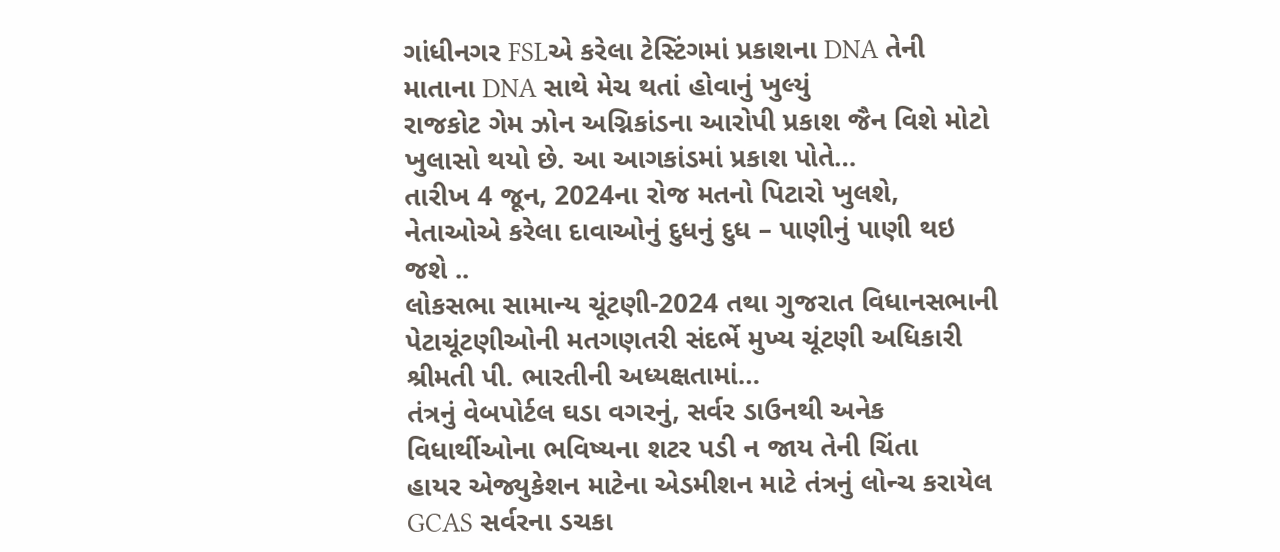ગાંધીનગર FSLએ કરેલા ટેસ્ટિંગમાં પ્રકાશના DNA તેની માતાના DNA સાથે મેચ થતાં હોવાનું ખુલ્યું
રાજકોટ ગેમ ઝોન અગ્નિકાંડના આરોપી પ્રકાશ જૈન વિશે મોટો ખુલાસો થયો છે. આ આગકાંડમાં પ્રકાશ પોતે…
તારીખ 4 જૂન, 2024ના રોજ મતનો પિટારો ખુલશે, નેતાઓએ કરેલા દાવાઓનું દુધનું દુધ – પાણીનું પાણી થઇ જશે ..
લોકસભા સામાન્ય ચૂંટણી-2024 તથા ગુજરાત વિધાનસભાની પેટાચૂંટણીઓની મતગણતરી સંદર્ભે મુખ્ય ચૂંટણી અધિકારી શ્રીમતી પી. ભારતીની અધ્યક્ષતામાં…
તંત્રનું વેબપોર્ટલ ઘડા વગરનું, સર્વર ડાઉનથી અનેક વિધાર્થીઓના ભવિષ્યના શટર પડી ન જાય તેની ચિંતા
હાયર એજ્યુકેશન માટેના એડમીશન માટે તંત્રનું લોન્ચ કરાયેલ GCAS સર્વરના ડચકા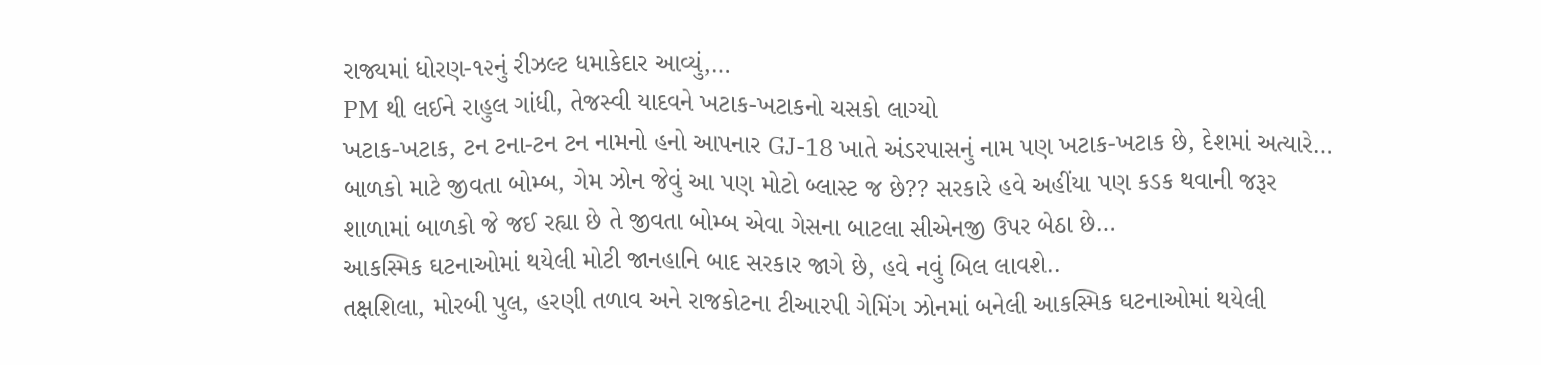રાજ્યમાં ધોરણ-૧૨નું રીઝલ્ટ ધમાકેદાર આવ્યું,…
PM થી લઈને રાહુલ ગાંધી, તેજસ્વી યાદવને ખટાક-ખટાકનો ચસકો લાગ્યો
ખટાક-ખટાક, ટન ટના-ટન ટન નામનો હનો આપનાર GJ-18 ખાતે અંડરપાસનું નામ પણ ખટાક-ખટાક છે, દેશમાં અત્યારે…
બાળકો માટે જીવતા બોમ્બ, ગેમ ઝોન જેવું આ પણ મોટો બ્લાસ્ટ જ છે?? સરકારે હવે અહીંયા પણ કડક થવાની જરૂર
શાળામાં બાળકો જે જઈ રહ્યા છે તે જીવતા બોમ્બ એવા ગેસના બાટલા સીએનજી ઉપર બેઠા છે…
આકસ્મિક ઘટનાઓમાં થયેલી મોટી જાનહાનિ બાદ સરકાર જાગે છે, હવે નવું બિલ લાવશે..
તક્ષશિલા, મોરબી પુલ, હરણી તળાવ અને રાજકોટના ટીઆરપી ગેમિંગ ઝોનમાં બનેલી આકસ્મિક ઘટનાઓમાં થયેલી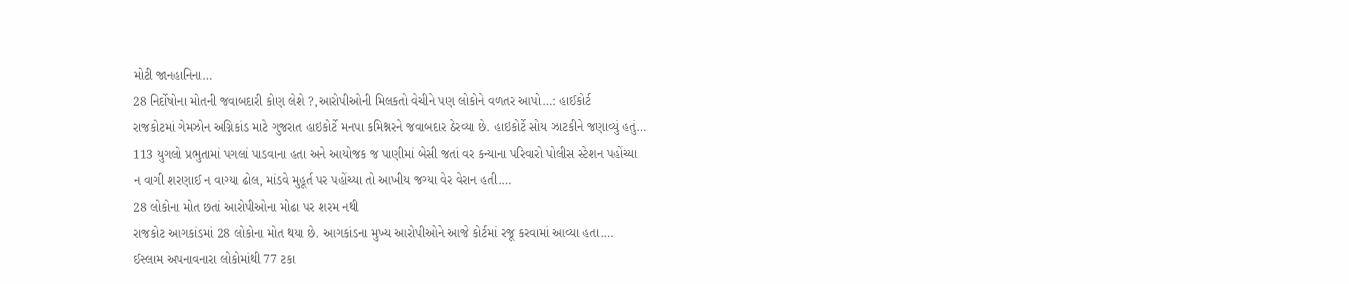મોટી જાનહાનિના…
28 નિર્દોષોના મોતની જવાબદારી કોણ લેશે ?,આરોપીઓની મિલકતો વેચીને પણ લોકોને વળતર આપો…: હાઈકોર્ટ
રાજકોટમાં ગેમઝોન અગ્નિકાંડ માટે ગુજરાત હાઇકોર્ટે મનપા કમિશ્નરને જવાબદાર ઠેરવ્યા છે. હાઇકોર્ટે સોય ઝાટકીને જણાવ્યું હતું…
113 યુગલો પ્રભુતામાં પગલાં પાડવાના હતા અને આયોજક જ પાણીમાં બેસી જતાં વર કન્યાના પરિવારો પોલીસ સ્ટેશન પહોંચ્યા
ન વાગી શરણાઈ ન વાગ્યા ઢોલ, માંડવે મુહૂર્ત પર પહોંચ્યા તો આખીય જગ્યા વેર વેરાન હતી.…
28 લોકોના મોત છતાં આરોપીઓના મોઢા પર શરમ નથી
રાજકોટ આગકાંડમાં 28 લોકોના મોત થયા છે. આગકાંડના મુખ્ય આરોપીઓને આજે કોર્ટમાં રજૂ કરવામાં આવ્યા હતા.…
ઈસ્લામ અપનાવનારા લોકોમાંથી 77 ટકા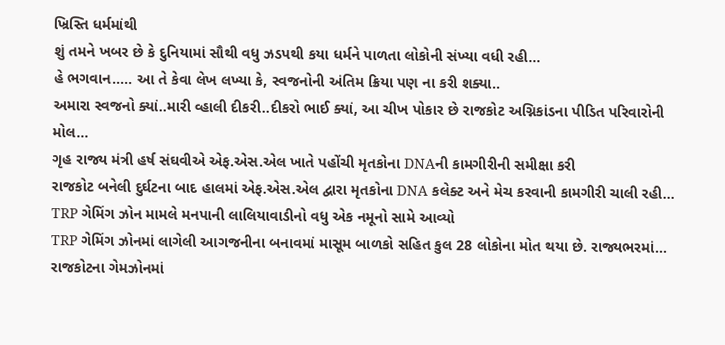ખ્રિસ્તિ ધર્મમાંથી
શું તમને ખબર છે કે દુનિયામાં સૌથી વધુ ઝડપથી કયા ધર્મને પાળતા લોકોની સંખ્યા વધી રહી…
હે ભગવાન….. આ તે કેવા લેખ લખ્યા કે, સ્વજનોની અંતિમ ક્રિયા પણ ના કરી શક્યા..
અમારા સ્વજનો ક્યાં..મારી વ્હાલી દીકરી..દીકરો ભાઈ ક્યાં, આ ચીખ પોકાર છે રાજકોટ અગ્નિકાંડના પીડિત પરિવારોની મોલ…
ગૃહ રાજ્ય મંત્રી હર્ષ સંઘવીએ એફ.એસ.એલ ખાતે પહોંચી મૃતકોના DNAની કામગીરીની સમીક્ષા કરી
રાજકોટ બનેલી દુર્ઘટના બાદ હાલમાં એફ.એસ.એલ દ્વારા મૃતકોના DNA કલેક્ટ અને મેચ કરવાની કામગીરી ચાલી રહી…
TRP ગેમિંગ ઝોન મામલે મનપાની લાલિયાવાડીનો વધુ એક નમૂનો સામે આવ્યો
TRP ગેમિંગ ઝોનમાં લાગેલી આગજનીના બનાવમાં માસૂમ બાળકો સહિત કુલ 28 લોકોના મોત થયા છે. રાજ્યભરમાં…
રાજકોટના ગેમઝોનમાં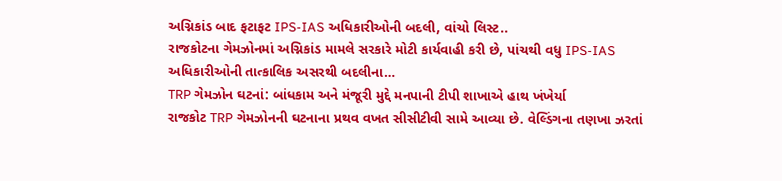અગ્નિકાંડ બાદ ફટાફટ IPS-IAS અધિકારીઓની બદલી, વાંચો લિસ્ટ..
રાજકોટના ગેમઝોનમાં અગ્નિકાંડ મામલે સરકારે મોટી કાર્યવાહી કરી છે, પાંચથી વધુ IPS-IAS અધિકારીઓની તાત્કાલિક અસરથી બદલીના…
TRP ગેમઝોન ઘટનાં: બાંધકામ અને મંજૂરી મુદ્દે મનપાની ટીપી શાખાએ હાથ ખંખેર્યા
રાજકોટ TRP ગેમઝોનની ઘટનાના પ્રથવ વખત સીસીટીવી સામે આવ્યા છે. વેલ્ડિંગના તણખા ઝરતાં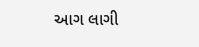આગ લાગી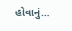હોવાનું…